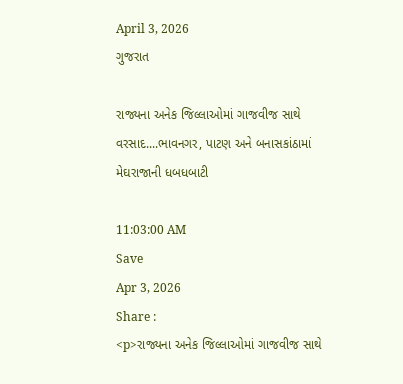April 3, 2026
ગુજરાત

રાજ્યના અનેક જિલ્લાઓમાં ગાજવીજ સાથે વરસાદ....ભાવનગર, પાટણ અને બનાસકાંઠામાં મેઘરાજાની ધબધબાટી

11:03:00 AM
Save
Apr 3, 2026
Share :
<p>રાજ્યના અનેક જિલ્લાઓમાં ગાજવીજ સાથે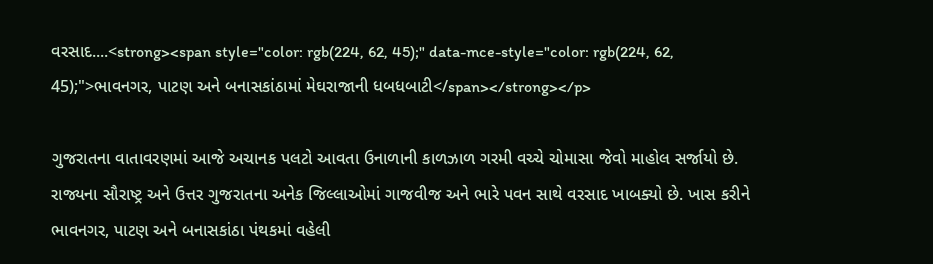વરસાદ....<strong><span style="color: rgb(224, 62, 45);" data-mce-style="color: rgb(224, 62, 45);">ભાવનગર, પાટણ અને બનાસકાંઠામાં મેઘરાજાની ધબધબાટી</span></strong></p>

ગુજરાતના વાતાવરણમાં આજે અચાનક પલટો આવતા ઉનાળાની કાળઝાળ ગરમી વચ્ચે ચોમાસા જેવો માહોલ સર્જાયો છે. રાજ્યના સૌરાષ્ટ્ર અને ઉત્તર ગુજરાતના અનેક જિલ્લાઓમાં ગાજવીજ અને ભારે પવન સાથે વરસાદ ખાબક્યો છે. ખાસ કરીને ભાવનગર, પાટણ અને બનાસકાંઠા પંથકમાં વહેલી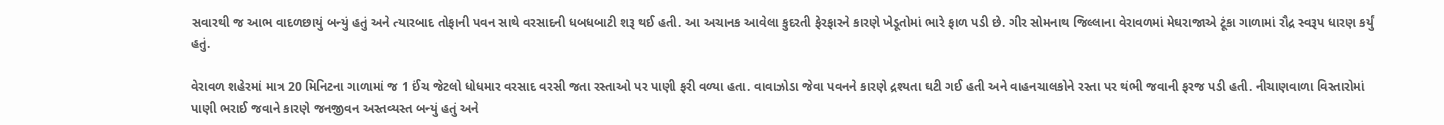સવારથી જ આભ વાદળછાયું બન્યું હતું અને ત્યારબાદ તોફાની પવન સાથે વરસાદની ધબધબાટી શરૂ થઈ હતી. આ અચાનક આવેલા કુદરતી ફેરફારને કારણે ખેડૂતોમાં ભારે ફાળ પડી છે. ગીર સોમનાથ જિલ્લાના વેરાવળમાં મેઘરાજાએ ટૂંકા ગાળામાં રૌદ્ર સ્વરૂપ ધારણ કર્યું હતું.

વેરાવળ શહેરમાં માત્ર 20 મિનિટના ગાળામાં જ 1 ઈંચ જેટલો ધોધમાર વરસાદ વરસી જતા રસ્તાઓ પર પાણી ફરી વળ્યા હતા. વાવાઝોડા જેવા પવનને કારણે દ્રશ્યતા ઘટી ગઈ હતી અને વાહનચાલકોને રસ્તા પર થંભી જવાની ફરજ પડી હતી. નીચાણવાળા વિસ્તારોમાં પાણી ભરાઈ જવાને કારણે જનજીવન અસ્તવ્યસ્ત બન્યું હતું અને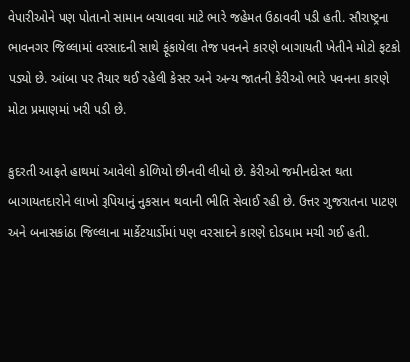વેપારીઓને પણ પોતાનો સામાન બચાવવા માટે ભારે જહેમત ઉઠાવવી પડી હતી. સૌરાષ્ટ્રના ભાવનગર જિલ્લામાં વરસાદની સાથે ફૂંકાયેલા તેજ પવનને કારણે બાગાયતી ખેતીને મોટો ફટકો પડ્યો છે. આંબા પર તૈયાર થઈ રહેલી કેસર અને અન્ય જાતની કેરીઓ ભારે પવનના કારણે મોટા પ્રમાણમાં ખરી પડી છે.

કુદરતી આફતે હાથમાં આવેલો કોળિયો છીનવી લીધો છે. કેરીઓ જમીનદોસ્ત થતા બાગાયતદારોને લાખો રૂપિયાનું નુકસાન થવાની ભીતિ સેવાઈ રહી છે. ઉત્તર ગુજરાતના પાટણ અને બનાસકાંઠા જિલ્લાના માર્કેટયાર્ડોમાં પણ વરસાદને કારણે દોડધામ મચી ગઈ હતી.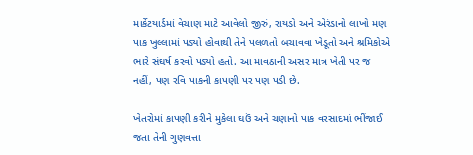માર્કેટયાર્ડમાં વેચાણ માટે આવેલો જીરું, રાયડો અને એરંડાનો લાખો મણ પાક ખુલ્લામાં પડ્યો હોવાથી તેને પલળતો બચાવવા ખેડૂતો અને શ્રમિકોએ ભારે સંઘર્ષ કરવો પડ્યો હતો. આ માવઠાની અસર માત્ર ખેતી પર જ નહીં, પણ રવિ પાકની કાપણી પર પણ પડી છે.

ખેતરોમાં કાપણી કરીને મુકેલા ઘઉં અને ચણાનો પાક વરસાદમાં ભીંજાઈ જતા તેની ગુણવત્તા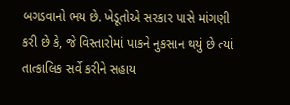બગડવાનો ભય છે. ખેડૂતોએ સરકાર પાસે માંગણી કરી છે કે, જે વિસ્તારોમાં પાકને નુકસાન થયું છે ત્યાં તાત્કાલિક સર્વે કરીને સહાય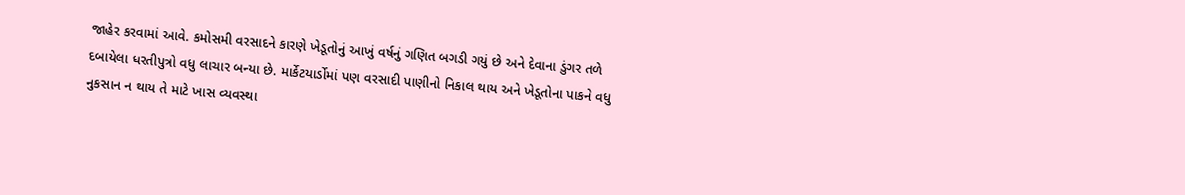જાહેર કરવામાં આવે. કમોસમી વરસાદને કારણે ખેડૂતોનું આખું વર્ષનું ગણિત બગડી ગયું છે અને દેવાના ડુંગર તળે દબાયેલા ધરતીપુત્રો વધુ લાચાર બન્યા છે. માર્કેટયાર્ડોમાં પણ વરસાદી પાણીનો નિકાલ થાય અને ખેડૂતોના પાકને વધુ નુકસાન ન થાય તે માટે ખાસ વ્યવસ્થા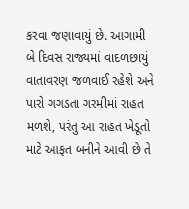કરવા જણાવાયું છે. આગામી બે દિવસ રાજ્યમાં વાદળછાયું વાતાવરણ જળવાઈ રહેશે અને પારો ગગડતા ગરમીમાં રાહત મળશે, પરંતુ આ રાહત ખેડૂતો માટે આફત બનીને આવી છે તે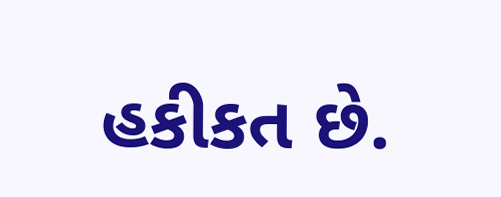હકીકત છે.